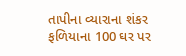તાપીના વ્યારાના શંકર ફળિયાના 100 ઘર પર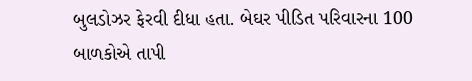બુલડોઝર ફેરવી દીધા હતા. બેઘર પીડિત પરિવારના 100 બાળકોએ તાપી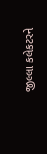જીલ્લા કલેકટરને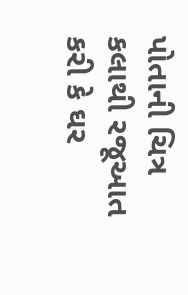પોતાની ચિત્ર કલાથી રજૂઆત કરી કે ઘર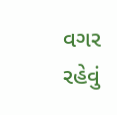વગર રહેવું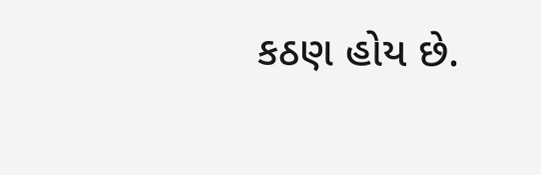કઠણ હોય છે.